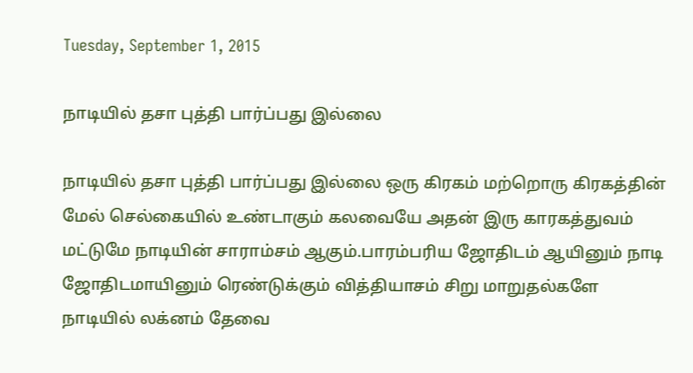Tuesday, September 1, 2015

நாடியில் தசா புத்தி பார்ப்பது இல்லை

நாடியில் தசா புத்தி பார்ப்பது இல்லை ஒரு கிரகம் மற்றொரு கிரகத்தின் மேல் செல்கையில் உண்டாகும் கலவையே அதன் இரு காரகத்துவம் மட்டுமே நாடியின் சாராம்சம் ஆகும்.பாரம்பரிய ஜோதிடம் ஆயினும் நாடி ஜோதிடமாயினும் ரெண்டுக்கும் வித்தியாசம் சிறு மாறுதல்களே நாடியில் லக்னம் தேவை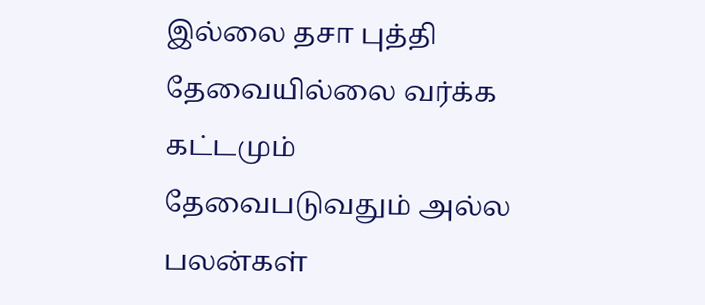இல்லை தசா புத்தி தேவையில்லை வர்க்க கட்டமும் தேவைபடுவதும் அல்ல பலன்கள்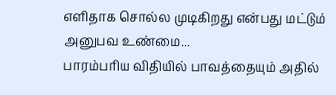எளிதாக சொல்ல முடிகிறது என்பது மட்டும் அனுபவ உண்மை...
பாரம்பரிய விதியில் பாவத்தையும் அதில்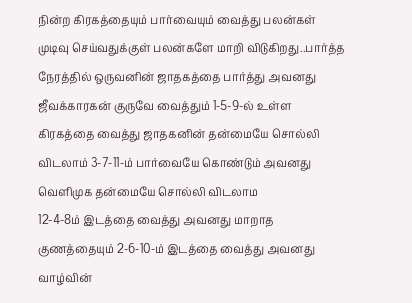நின்ற கிரகத்தையும் பார்வையும் வைத்து பலன்கள் முடிவு செய்வதுக்குள் பலன்களே மாறி விடுகிறது..பார்த்த நேரத்தில் ஒருவனின் ஜாதகத்தை பார்த்து அவனது ஜீவக்காரகன் குருவே வைத்தும் 1-5-9-ல் உள்ள கிரகத்தை வைத்து ஜாதகனின் தன்மையே சொல்லி விடலாம் 3-7-11-ம் பார்வையே கொண்டும் அவனது வெளிமுக தன்மையே சொல்லி விடலாம
12-4-8ம் இடத்தை வைத்து அவனது மாறாத குணத்தையும் 2-6-10-ம் இடத்தை வைத்து அவனது வாழ்வின்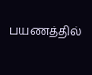பயணத்தில்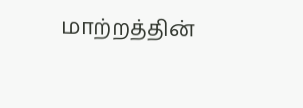மாற்றத்தின்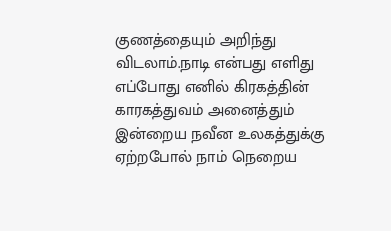குணத்தையும் அறிந்து விடலாம்.நாடி என்பது எளிது எப்போது எனில் கிரகத்தின் காரகத்துவம் அனைத்தும் இன்றைய நவீன உலகத்துக்கு ஏற்றபோல் நாம் நெறைய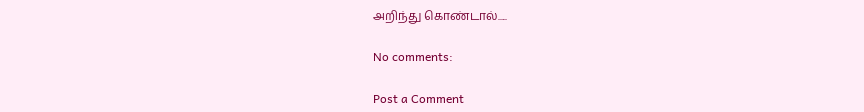அறிந்து கொண்டால்.....

No comments:

Post a Comment